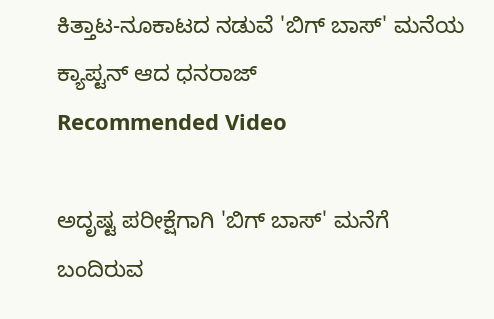ಕಿತ್ತಾಟ-ನೂಕಾಟದ ನಡುವೆ 'ಬಿಗ್ ಬಾಸ್' ಮನೆಯ ಕ್ಯಾಪ್ಟನ್ ಆದ ಧನರಾಜ್
Recommended Video

ಅದೃಷ್ಟ ಪರೀಕ್ಷೆಗಾಗಿ 'ಬಿಗ್ ಬಾಸ್' ಮನೆಗೆ ಬಂದಿರುವ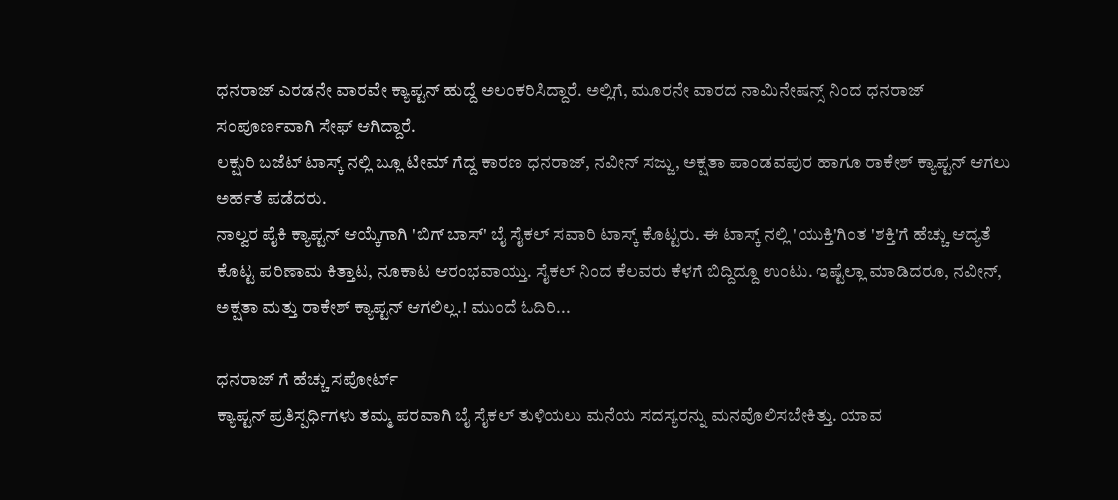ಧನರಾಜ್ ಎರಡನೇ ವಾರವೇ ಕ್ಯಾಪ್ಟನ್ ಹುದ್ದೆ ಅಲಂಕರಿಸಿದ್ದಾರೆ. ಅಲ್ಲಿಗೆ, ಮೂರನೇ ವಾರದ ನಾಮಿನೇಷನ್ಸ್ ನಿಂದ ಧನರಾಜ್ ಸಂಪೂರ್ಣವಾಗಿ ಸೇಫ್ ಆಗಿದ್ದಾರೆ.
ಲಕ್ಷುರಿ ಬಜೆಟ್ ಟಾಸ್ಕ್ ನಲ್ಲಿ ಬ್ಲೂ ಟೀಮ್ ಗೆದ್ದ ಕಾರಣ ಧನರಾಜ್, ನವೀನ್ ಸಜ್ಜು, ಅಕ್ಷತಾ ಪಾಂಡವಪುರ ಹಾಗೂ ರಾಕೇಶ್ ಕ್ಯಾಪ್ಟನ್ ಆಗಲು ಅರ್ಹತೆ ಪಡೆದರು.
ನಾಲ್ವರ ಪೈಕಿ ಕ್ಯಾಪ್ಟನ್ ಆಯ್ಕೆಗಾಗಿ 'ಬಿಗ್ ಬಾಸ್' ಬೈ ಸೈಕಲ್ ಸವಾರಿ ಟಾಸ್ಕ್ ಕೊಟ್ಟರು. ಈ ಟಾಸ್ಕ್ ನಲ್ಲಿ 'ಯುಕ್ತಿ'ಗಿಂತ 'ಶಕ್ತಿ'ಗೆ ಹೆಚ್ಚು ಆದ್ಯತೆ ಕೊಟ್ಟ ಪರಿಣಾಮ ಕಿತ್ತಾಟ, ನೂಕಾಟ ಆರಂಭವಾಯ್ತು. ಸೈಕಲ್ ನಿಂದ ಕೆಲವರು ಕೆಳಗೆ ಬಿದ್ದಿದ್ದೂ ಉಂಟು. ಇಷ್ಟೆಲ್ಲಾ ಮಾಡಿದರೂ, ನವೀನ್, ಅಕ್ಷತಾ ಮತ್ತು ರಾಕೇಶ್ ಕ್ಯಾಪ್ಟನ್ ಆಗಲಿಲ್ಲ.! ಮುಂದೆ ಓದಿರಿ...

ಧನರಾಜ್ ಗೆ ಹೆಚ್ಚು ಸಪೋರ್ಟ್
ಕ್ಯಾಪ್ಟನ್ ಪ್ರತಿಸ್ಪರ್ಧಿಗಳು ತಮ್ಮ ಪರವಾಗಿ ಬೈ ಸೈಕಲ್ ತುಳಿಯಲು ಮನೆಯ ಸದಸ್ಯರನ್ನು ಮನವೊಲಿಸಬೇಕಿತ್ತು. ಯಾವ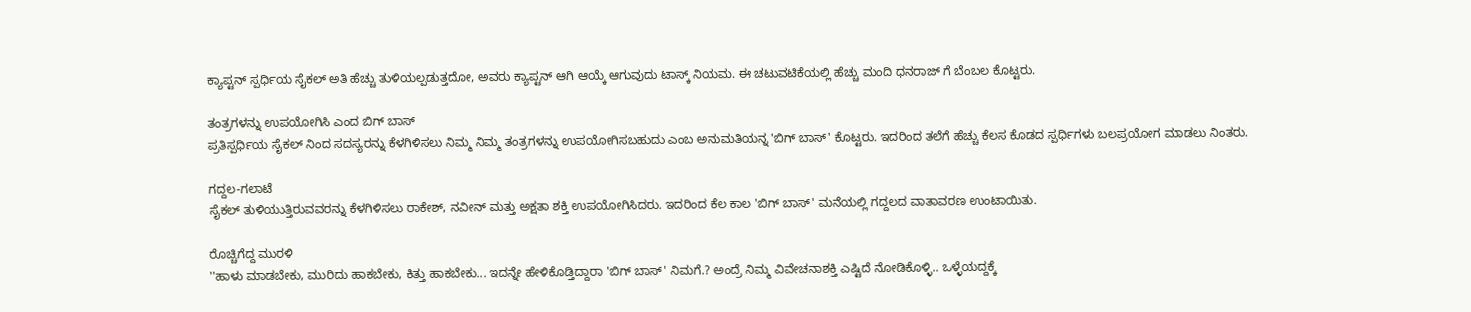ಕ್ಯಾಪ್ಟನ್ ಸ್ಪರ್ಧಿಯ ಸೈಕಲ್ ಅತಿ ಹೆಚ್ಚು ತುಳಿಯಲ್ಪಡುತ್ತದೋ, ಅವರು ಕ್ಯಾಪ್ಟನ್ ಆಗಿ ಆಯ್ಕೆ ಆಗುವುದು ಟಾಸ್ಕ್ ನಿಯಮ. ಈ ಚಟುವಟಿಕೆಯಲ್ಲಿ ಹೆಚ್ಚು ಮಂದಿ ಧನರಾಜ್ ಗೆ ಬೆಂಬಲ ಕೊಟ್ಟರು.

ತಂತ್ರಗಳನ್ನು ಉಪಯೋಗಿಸಿ ಎಂದ ಬಿಗ್ ಬಾಸ್
ಪ್ರತಿಸ್ಪರ್ಧಿಯ ಸೈಕಲ್ ನಿಂದ ಸದಸ್ಯರನ್ನು ಕೆಳಗಿಳಿಸಲು ನಿಮ್ಮ ನಿಮ್ಮ ತಂತ್ರಗಳನ್ನು ಉಪಯೋಗಿಸಬಹುದು ಎಂಬ ಅನುಮತಿಯನ್ನ 'ಬಿಗ್ ಬಾಸ್' ಕೊಟ್ಟರು. ಇದರಿಂದ ತಲೆಗೆ ಹೆಚ್ಚು ಕೆಲಸ ಕೊಡದ ಸ್ಪರ್ಧಿಗಳು ಬಲಪ್ರಯೋಗ ಮಾಡಲು ನಿಂತರು.

ಗದ್ದಲ-ಗಲಾಟೆ
ಸೈಕಲ್ ತುಳಿಯುತ್ತಿರುವವರನ್ನು ಕೆಳಗಿಳಿಸಲು ರಾಕೇಶ್, ನವೀನ್ ಮತ್ತು ಅಕ್ಷತಾ ಶಕ್ತಿ ಉಪಯೋಗಿಸಿದರು. ಇದರಿಂದ ಕೆಲ ಕಾಲ 'ಬಿಗ್ ಬಾಸ್' ಮನೆಯಲ್ಲಿ ಗದ್ದಲದ ವಾತಾವರಣ ಉಂಟಾಯಿತು.

ರೊಚ್ಚಿಗೆದ್ದ ಮುರಳಿ
''ಹಾಳು ಮಾಡಬೇಕು, ಮುರಿದು ಹಾಕಬೇಕು, ಕಿತ್ತು ಹಾಕಬೇಕು... ಇದನ್ನೇ ಹೇಳಿಕೊಡ್ತಿದ್ದಾರಾ 'ಬಿಗ್ ಬಾಸ್' ನಿಮಗೆ.? ಅಂದ್ರೆ ನಿಮ್ಮ ವಿವೇಚನಾಶಕ್ತಿ ಎಷ್ಟಿದೆ ನೋಡಿಕೊಳ್ಳಿ.. ಒಳ್ಳೆಯದ್ದಕ್ಕೆ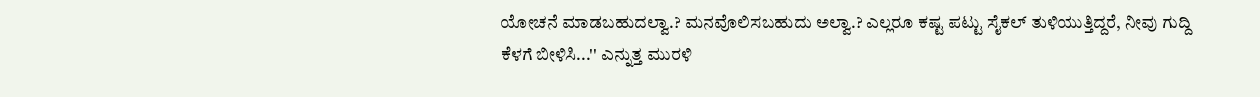ಯೋಚನೆ ಮಾಡಬಹುದಲ್ವಾ.? ಮನವೊಲಿಸಬಹುದು ಅಲ್ವಾ.? ಎಲ್ಲರೂ ಕಷ್ಟ ಪಟ್ಟು ಸೈಕಲ್ ತುಳಿಯುತ್ತಿದ್ದರೆ, ನೀವು ಗುದ್ದಿ ಕೆಳಗೆ ಬೀಳಿಸಿ...'' ಎನ್ನುತ್ತ ಮುರಳಿ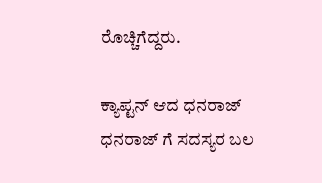ರೊಚ್ಚಿಗೆದ್ದರು.

ಕ್ಯಾಪ್ಟನ್ ಆದ ಧನರಾಜ್
ಧನರಾಜ್ ಗೆ ಸದಸ್ಯರ ಬಲ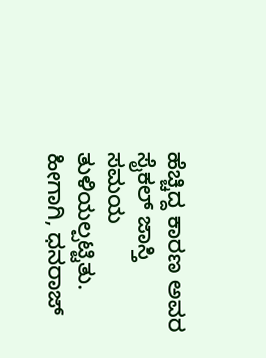ಹೆಚ್ಚಿದ್ದ ಕಾರಣ ಅವರ ಸೈಕಲ್ ಜಾಸ್ತಿ ಸಮಯ ತುಳಿಯಲ್ಪಟ್ಟಿತು. ಹೀಗಾಗಿ, ಧನರಾಜ್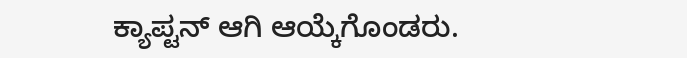ಕ್ಯಾಪ್ಟನ್ ಆಗಿ ಆಯ್ಕೆಗೊಂಡರು.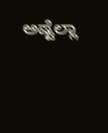ಅಷ್ಟೆಲ್ಲಾ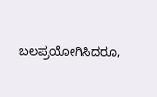ಬಲಪ್ರಯೋಗಿಸಿದರೂ,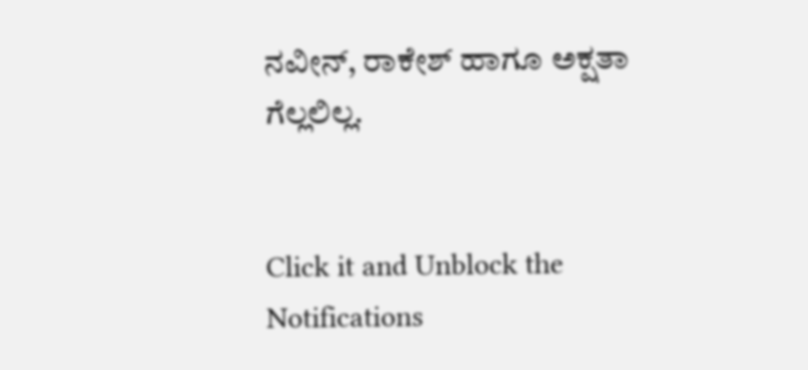ನವೀನ್, ರಾಕೇಶ್ ಹಾಗೂ ಅಕ್ಷತಾ ಗೆಲ್ಲಲಿಲ್ಲ.


Click it and Unblock the Notifications